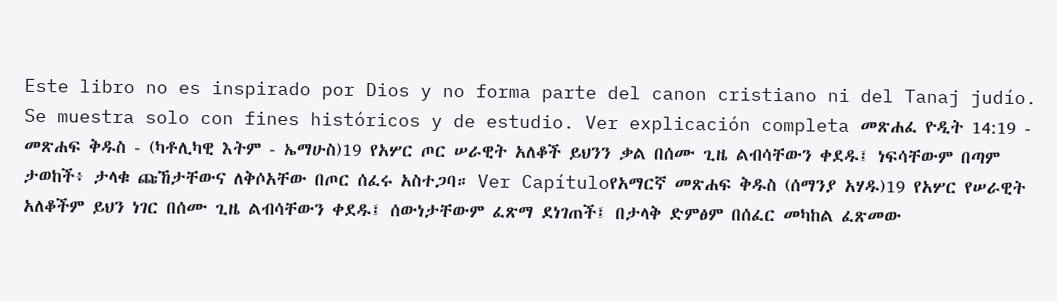Este libro no es inspirado por Dios y no forma parte del canon cristiano ni del Tanaj judío. Se muestra solo con fines históricos y de estudio. Ver explicación completa መጽሐፈ ዮዲት 14:19 - መጽሐፍ ቅዱስ - (ካቶሊካዊ እትም - ኤማሁስ)19 የአሦር ጦር ሠራዊት አለቆች ይህንን ቃል በሰሙ ጊዜ ልብሳቸውን ቀደዱ፤ ነፍሳቸውም በጣም ታወከች፥ ታላቁ ጩኸታቸውና ለቅሶአቸው በጦር ሰፈሩ አስተጋባ። Ver Capítuloየአማርኛ መጽሐፍ ቅዱስ (ሰማንያ አሃዱ)19 የአሦር የሠራዊት አለቆችም ይህን ነገር በሰሙ ጊዜ ልብሳቸውን ቀደዱ፤ ሰውነታቸውም ፈጽማ ደነገጠች፤ በታላቅ ድምፅም በሰፈር መካከል ፈጽመው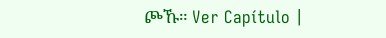ጮኹ። Ver Capítulo |